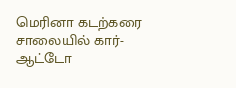மெரினா கடற்கரை சாலையில் கார்-ஆட்டோ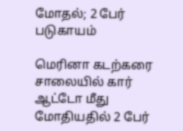மோதல்; 2 பேர் படுகாயம்

மெரினா கடற்கரை சாலையில் கார் ஆட்டோ மீது மோதியதில் 2 பேர்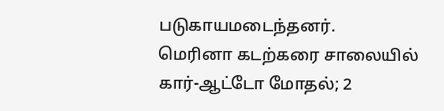படுகாயமடைந்தனர்.
மெரினா கடற்கரை சாலையில் கார்-ஆட்டோ மோதல்; 2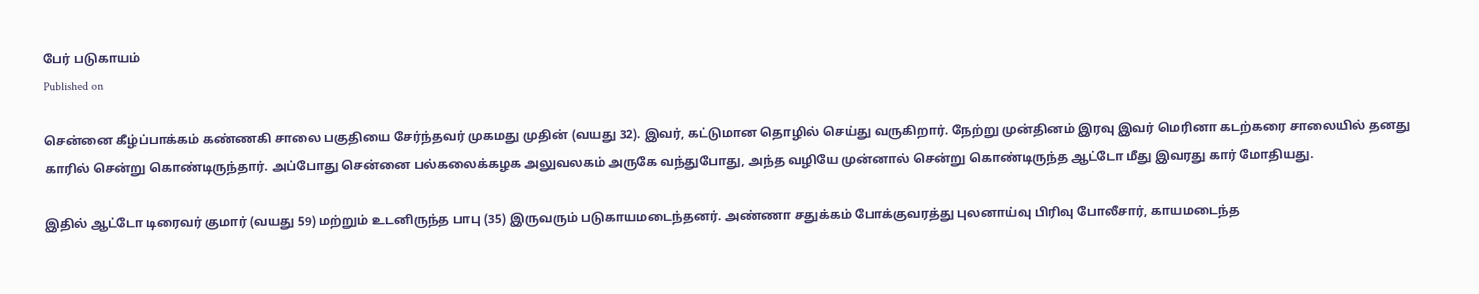பேர் படுகாயம்
Published on

சென்னை கீழ்ப்பாக்கம் கண்ணகி சாலை பகுதியை சேர்ந்தவர் முகமது முதின் (வயது 32). இவர், கட்டுமான தொழில் செய்து வருகிறார். நேற்று முன்தினம் இரவு இவர் மெரினா கடற்கரை சாலையில் தனது காரில் சென்று கொண்டிருந்தார். அப்போது சென்னை பல்கலைக்கழக அலுவலகம் அருகே வந்துபோது, அந்த வழியே முன்னால் சென்று கொண்டிருந்த ஆட்டோ மீது இவரது கார் மோதியது.

இதில் ஆட்டோ டிரைவர் குமார் (வயது 59) மற்றும் உடனிருந்த பாபு (35) இருவரும் படுகாயமடைந்தனர். அண்ணா சதுக்கம் போக்குவரத்து புலனாய்வு பிரிவு போலீசார், காயமடைந்த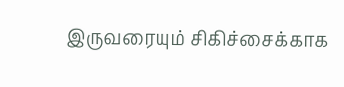இருவரையும் சிகிச்சைக்காக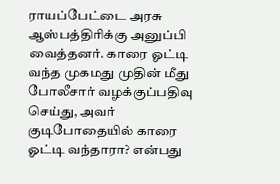ராயப்பேட்டை அரசு ஆஸ்பத்திரிக்கு அனுப்பி வைத்தனர். காரை ஓட்டி வந்த முகமது முதின் மீது போலீசார் வழக்குப்பதிவு செய்து, அவர் குடிபோதையில் காரை ஓட்டி வந்தாரா? என்பது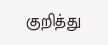குறித்து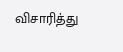விசாரித்து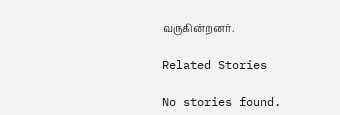வருகின்றனர்.

Related Stories

No stories found.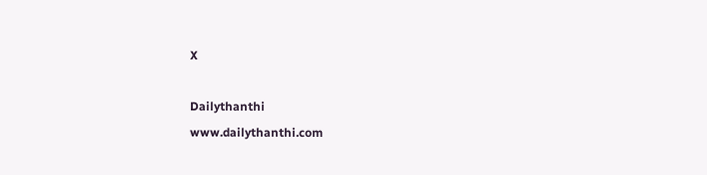X

Dailythanthi
www.dailythanthi.com